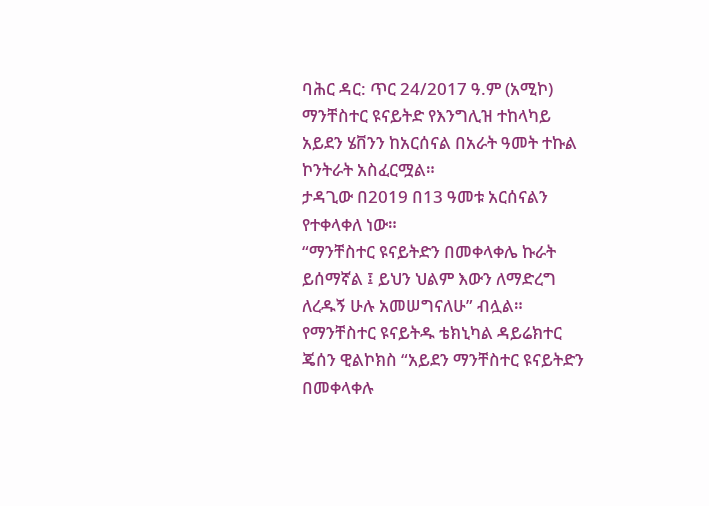ባሕር ዳር: ጥር 24/2017 ዓ.ም (አሚኮ) ማንቸስተር ዩናይትድ የእንግሊዝ ተከላካይ አይደን ሄቨንን ከአርሰናል በአራት ዓመት ተኩል ኮንትራት አስፈርሟል።
ታዳጊው በ2019 በ13 ዓመቱ አርሰናልን የተቀላቀለ ነው።
“ማንቸስተር ዩናይትድን በመቀላቀሌ ኩራት ይሰማኛል ፤ ይህን ህልም እውን ለማድረግ ለረዱኝ ሁሉ አመሠግናለሁ” ብሏል።
የማንቸስተር ዩናይትዱ ቴክኒካል ዳይሬክተር ጄሰን ዊልኮክስ “አይደን ማንቸስተር ዩናይትድን በመቀላቀሉ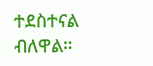ተደስተናል ብለዋል።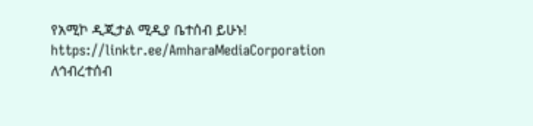የአሚኮ ዲጂታል ሚዲያ ቤተሰብ ይሁኑ!
https://linktr.ee/AmharaMediaCorporation
ለኅብረተሰብ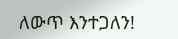ለውጥ እንተጋለን!